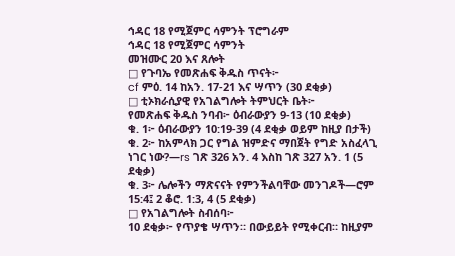ኅዳር 18 የሚጀምር ሳምንት ፕሮግራም
ኅዳር 18 የሚጀምር ሳምንት
መዝሙር 20 እና ጸሎት
□ የጉባኤ የመጽሐፍ ቅዱስ ጥናት፦
cf ምዕ. 14 ከአን. 17-21 እና ሣጥን (30 ደቂቃ)
□ ቲኦክራሲያዊ የአገልግሎት ትምህርት ቤት፦
የመጽሐፍ ቅዱስ ንባብ፦ ዕብራውያን 9-13 (10 ደቂቃ)
ቁ. 1፦ ዕብራውያን 10:19-39 (4 ደቂቃ ወይም ከዚያ በታች)
ቁ. 2፦ ከአምላክ ጋር የግል ዝምድና ማበጀት የግድ አስፈላጊ ነገር ነው?—rs ገጽ 326 አን. 4 እስከ ገጽ 327 አን. 1 (5 ደቂቃ)
ቁ. 3፦ ሌሎችን ማጽናናት የምንችልባቸው መንገዶች—ሮም 15:4፤ 2 ቆሮ. 1:3, 4 (5 ደቂቃ)
□ የአገልግሎት ስብሰባ፦
10 ደቂቃ፦ የጥያቄ ሣጥን። በውይይት የሚቀርብ። ከዚያም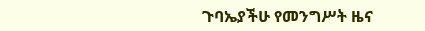ጉባኤያችሁ የመንግሥት ዜና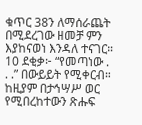ቁጥር 38ን ለማሰራጨት በሚደረገው ዘመቻ ምን እያከናወነ እንዳለ ተናገር።
10 ደቂቃ፦ “የመጣነው . . .” በውይይት የሚቀርብ። ከዚያም በታኅሣሥ ወር የሚበረከተውን ጽሑፍ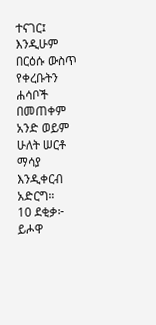ተናገር፤ እንዲሁም በርዕሱ ውስጥ የቀረቡትን ሐሳቦች በመጠቀም አንድ ወይም ሁለት ሠርቶ ማሳያ እንዲቀርብ አድርግ።
10 ደቂቃ፦ ይሖዋ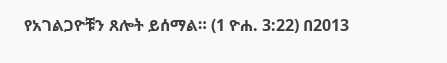የአገልጋዮቹን ጸሎት ይሰማል። (1 ዮሐ. 3:22) በ2013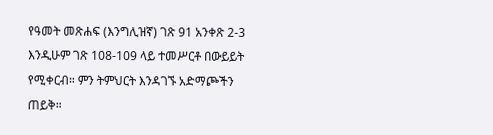የዓመት መጽሐፍ (እንግሊዝኛ) ገጽ 91 አንቀጽ 2-3 እንዲሁም ገጽ 108-109 ላይ ተመሥርቶ በውይይት የሚቀርብ። ምን ትምህርት እንዳገኙ አድማጮችን ጠይቅ።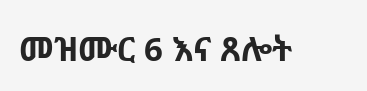መዝሙር 6 እና ጸሎት